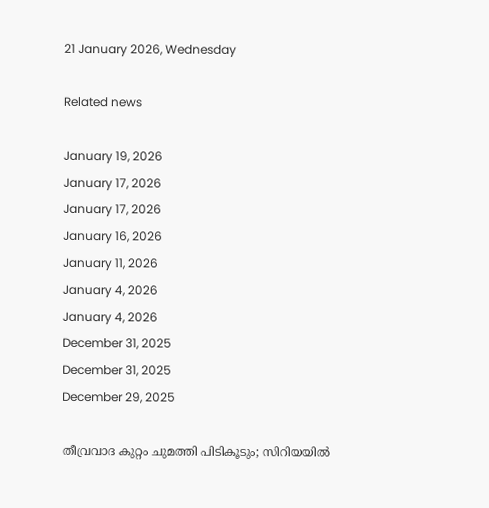21 January 2026, Wednesday

Related news

January 19, 2026
January 17, 2026
January 17, 2026
January 16, 2026
January 11, 2026
January 4, 2026
January 4, 2026
December 31, 2025
December 31, 2025
December 29, 2025

തീവ്രവാദ കുറ്റം ചുമത്തി പിടികൂടും; സിറിയയിൽ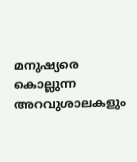മനുഷ്യരെ കൊല്ലുന്ന അറവുശാലകളും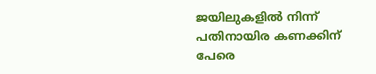ജയിലുകളിൽ നിന്ന് പതിനായിര കണക്കിന് പേരെ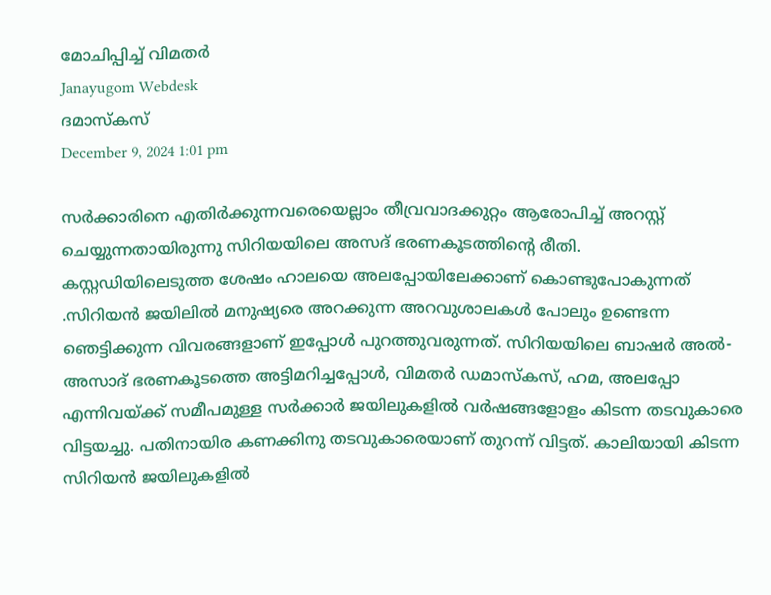മോചിപ്പിച്ച് വിമതർ
Janayugom Webdesk
ദമാസ്കസ്
December 9, 2024 1:01 pm

സർക്കാരിനെ എതിർക്കുന്നവരെയെല്ലാം തീവ്രവാദക്കുറ്റം ആരോപിച്ച് അറസ്റ്റ് ചെയ്യുന്നതായിരുന്നു സിറിയയിലെ അസദ് ഭരണകൂടത്തിന്റെ രീതി.
കസ്റ്റഡിയിലെടുത്ത ശേഷം ഹാലയെ അലപ്പോയിലേക്കാണ് കൊണ്ടുപോകുന്നത് .സിറിയൻ ജയിലിൽ മനുഷ്യരെ അറക്കുന്ന അറവുശാലകൾ പോലും ഉണ്ടെന്ന ഞെട്ടിക്കുന്ന വിവരങ്ങളാണ് ഇപ്പോൾ പുറത്തുവരുന്നത്. സിറിയയിലെ ബാഷർ അൽ-അസാദ് ഭരണകൂടത്തെ അട്ടിമറിച്ചപ്പോൾ, വിമതർ ഡമാസ്കസ്, ഹമ, അലപ്പോ എന്നിവയ്ക്ക് സമീപമുള്ള സർക്കാർ ജയിലുകളിൽ വർഷങ്ങളോളം കിടന്ന തടവുകാരെ വിട്ടയച്ചു. പതിനായിര കണക്കിനു തടവുകാരെയാണ്‌ തുറന്ന് വിട്ടത്. കാലിയായി കിടന്ന സിറിയൻ ജയിലുകളിൽ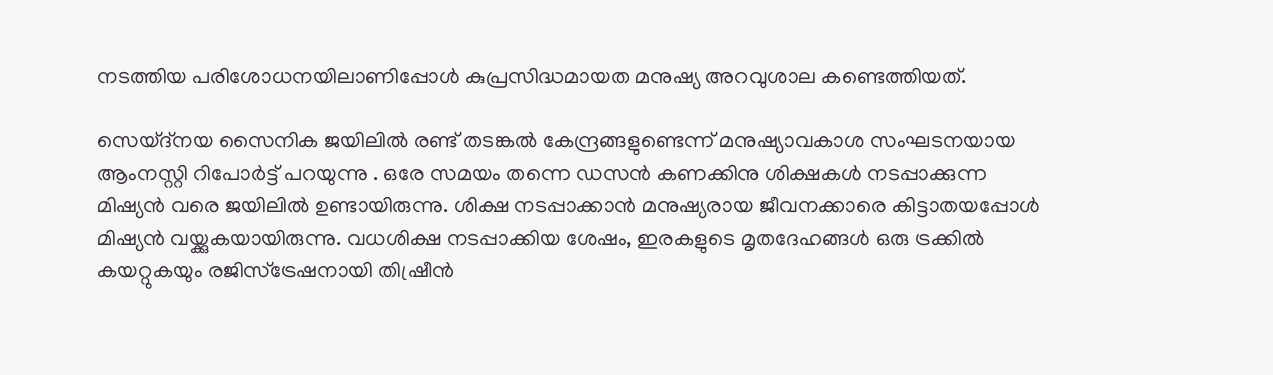നടത്തിയ പരിശോധനയിലാണിപ്പോൾ കുപ്രസിദ്ധമായത മനുഷ്യ അറവുശാല കണ്ടെത്തിയത്.

സെയ്ദ്നയ സൈനിക ജയിലിൽ രണ്ട് തടങ്കൽ കേന്ദ്രങ്ങളുണ്ടെന്ന് മനുഷ്യാവകാശ സംഘടനയായ ആംനസ്റ്റി റിപോർട്ട് പറയുന്നു . ഒരേ സമയം തന്നെ ഡസൻ കണക്കിനു ശിക്ഷകൾ നടപ്പാക്കുന്ന മിഷ്യൻ വരെ ജയിലിൽ ഉണ്ടായിരുന്നു. ശിക്ഷ നടപ്പാക്കാൻ മനുഷ്യരായ ജീവനക്കാരെ കിട്ടാതയപ്പോൾ മിഷ്യൻ വയ്ക്കുകയായിരുന്നു. വധശിക്ഷ നടപ്പാക്കിയ ശേഷം, ഇരകളുടെ മൃതദേഹങ്ങൾ ഒരു ട്രക്കിൽ കയറ്റുകയും രജിസ്ട്രേഷനായി തിഷ്രീൻ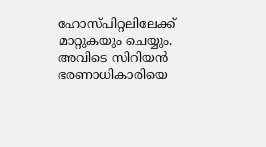ഹോസ്പിറ്റലിലേക്ക് മാറ്റുകയും ചെയ്യും. അവിടെ സിറിയൻ ഭരണാധികാരിയെ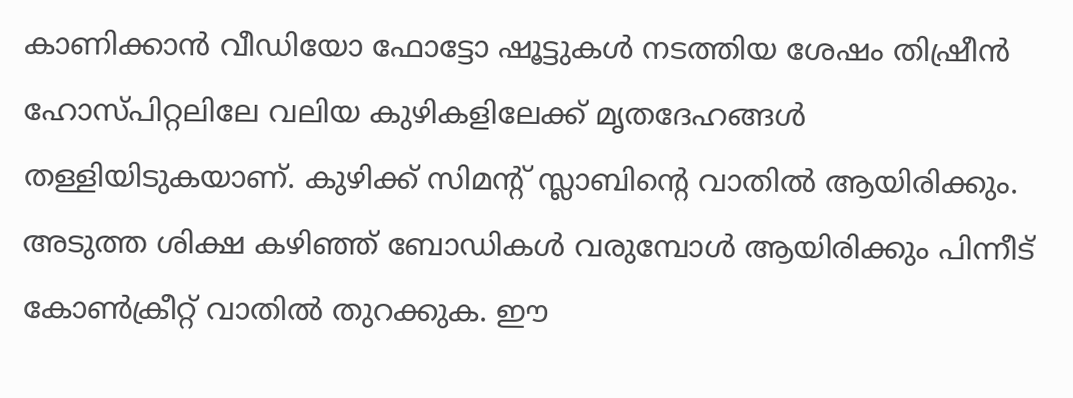കാണിക്കാൻ വീഡിയോ ഫോട്ടോ ഷൂട്ടുകൾ നടത്തിയ ശേഷം തിഷ്രീൻ ഹോസ്പിറ്റലിലേ വലിയ കുഴികളിലേക്ക് മൃതദേഹങ്ങൾ തള്ളിയിടുകയാണ്‌. കുഴിക്ക് സിമന്റ് സ്ലാബിന്റെ വാതിൽ ആയിരിക്കും. അടുത്ത ശിക്ഷ കഴിഞ്ഞ് ബോഡികൾ വരുമ്പോൾ ആയിരിക്കും പിന്നീട് കോൺക്രീറ്റ് വാതിൽ തുറക്കുക. ഈ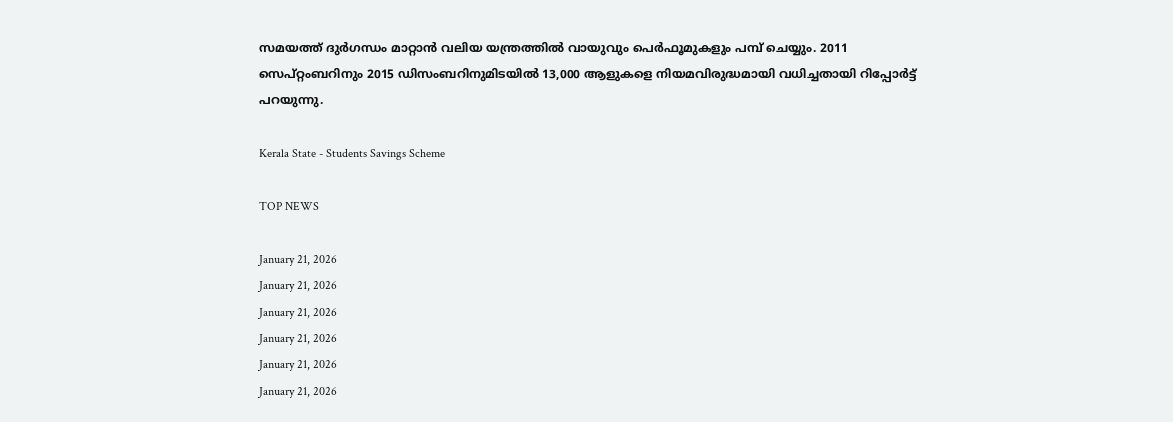സമയത്ത് ദുർഗന്ധം മാറ്റാൻ വലിയ യന്ത്രത്തിൽ വായുവും പെർഫൂമുകളും പമ്പ് ചെയ്യും. 2011 സെപ്റ്റംബറിനും 2015 ഡിസംബറിനുമിടയിൽ 13,000 ആളുകളെ നിയമവിരുദ്ധമായി വധിച്ചതായി റിപ്പോർട്ട് പറയുന്നു.

Kerala State - Students Savings Scheme

TOP NEWS

January 21, 2026
January 21, 2026
January 21, 2026
January 21, 2026
January 21, 2026
January 21, 2026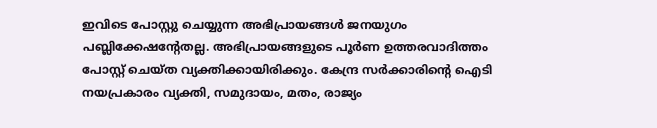ഇവിടെ പോസ്റ്റു ചെയ്യുന്ന അഭിപ്രായങ്ങള്‍ ജനയുഗം പബ്ലിക്കേഷന്റേതല്ല. അഭിപ്രായങ്ങളുടെ പൂര്‍ണ ഉത്തരവാദിത്തം പോസ്റ്റ് ചെയ്ത വ്യക്തിക്കായിരിക്കും. കേന്ദ്ര സര്‍ക്കാരിന്റെ ഐടി നയപ്രകാരം വ്യക്തി, സമുദായം, മതം, രാജ്യം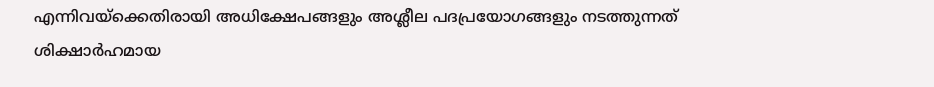എന്നിവയ്‌ക്കെതിരായി അധിക്ഷേപങ്ങളും അശ്ലീല പദപ്രയോഗങ്ങളും നടത്തുന്നത് ശിക്ഷാര്‍ഹമായ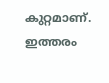കുറ്റമാണ്. ഇത്തരം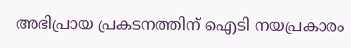അഭിപ്രായ പ്രകടനത്തിന് ഐടി നയപ്രകാരം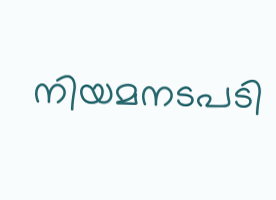നിയമനടപടി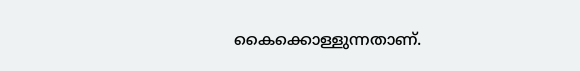കൈക്കൊള്ളുന്നതാണ്.